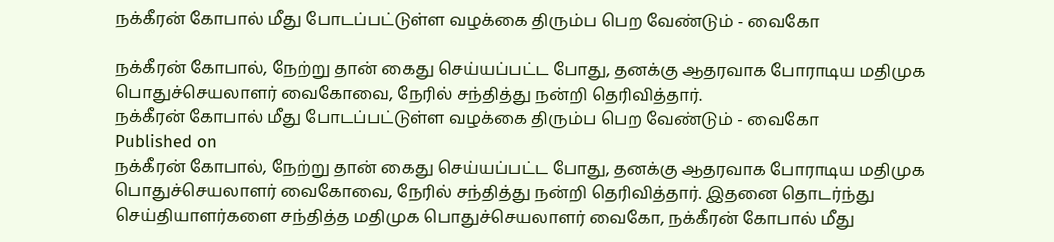நக்கீரன் கோபால் மீது போடப்பட்டுள்ள வழக்கை திரும்ப பெற வேண்டும் - வைகோ

நக்கீரன் கோபால், நேற்று தான் கைது செய்யப்பட்ட போது, தனக்கு ஆதரவாக போராடிய மதிமுக பொதுச்செயலாளர் வைகோவை, நேரில் சந்தித்து நன்றி தெரிவித்தார்.
நக்கீரன் கோபால் மீது போடப்பட்டுள்ள வழக்கை திரும்ப பெற வேண்டும் - வைகோ
Published on
நக்கீரன் கோபால், நேற்று தான் கைது செய்யப்பட்ட போது, தனக்கு ஆதரவாக போராடிய மதிமுக பொதுச்செயலாளர் வைகோவை, நேரில் சந்தித்து நன்றி தெரிவித்தார். இதனை தொடர்ந்து செய்தியாளர்களை சந்தித்த மதிமுக பொதுச்செயலாளர் வைகோ, நக்கீரன் கோபால் மீது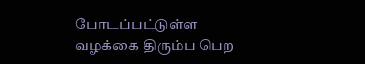போடப்பட்டுள்ள வழக்கை திரும்ப பெற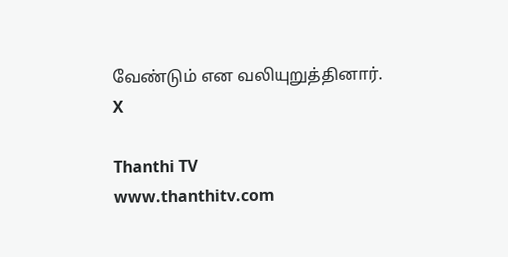வேண்டும் என வலியுறுத்தினார்.
X

Thanthi TV
www.thanthitv.com